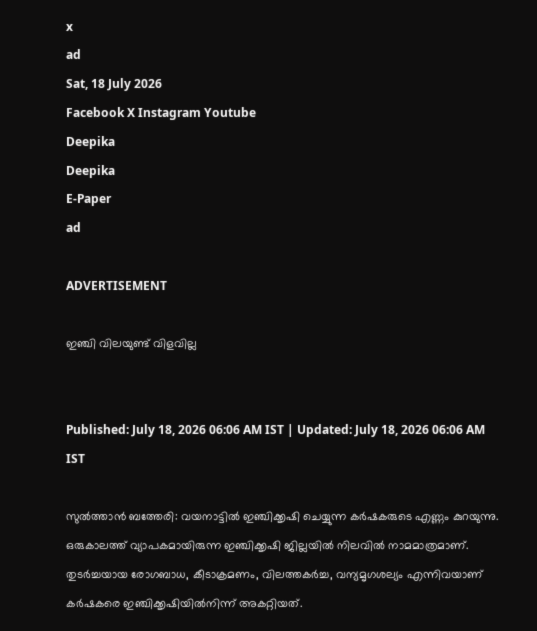x
ad
Sat, 18 July 2026
Facebook X Instagram Youtube
Deepika
Deepika
E-Paper
ad

ADVERTISEMENT

ഇഞ്ചി വിലയുണ്ട് വിളവില്ല


Published: July 18, 2026 06:06 AM IST | Updated: July 18, 2026 06:06 AM IST

സുല്‍ത്താന്‍ ബത്തേരി: വയനാട്ടില്‍ ഇഞ്ചിക്കൃഷി ചെയ്യുന്ന കര്‍ഷകരുടെ എണ്ണം കുറയുന്നു. ഒരുകാലത്ത് വ്യാപകമായിരുന്ന ഇഞ്ചിക്കൃഷി ജില്ലയില്‍ നിലവില്‍ നാമമാത്രമാണ്.
തുടര്‍ച്ചയായ രോഗബാധ, കീടാക്രമണം, വിലത്തകര്‍ച്ച, വന്യമൃഗശല്യം എന്നിവയാണ് കര്‍ഷകരെ ഇഞ്ചിക്കൃഷിയില്‍നിന്ന് അകറ്റിയത്.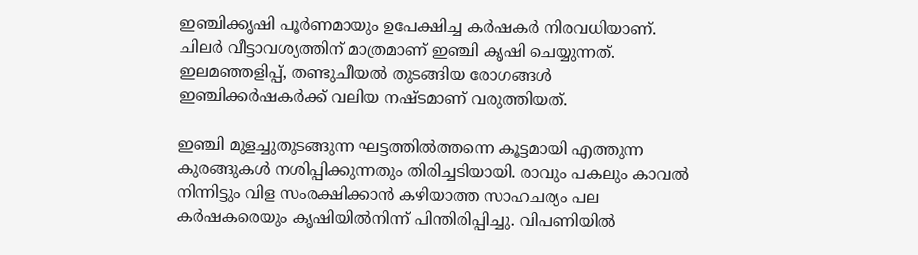ഇഞ്ചിക്കൃഷി പൂര്‍ണമായും ഉപേക്ഷിച്ച കര്‍ഷകര്‍ നിരവധിയാണ്. ചിലര്‍ വീട്ടാവശ്യത്തിന് മാത്രമാണ് ഇഞ്ചി കൃഷി ചെയ്യുന്നത്. ഇലമഞ്ഞളിപ്പ്, തണ്ടുചീയല്‍ തുടങ്ങിയ രോഗങ്ങള്‍ ഇഞ്ചിക്കര്‍ഷകര്‍ക്ക് വലിയ നഷ്ടമാണ് വരുത്തിയത്.

ഇഞ്ചി മുളച്ചുതുടങ്ങുന്ന ഘട്ടത്തില്‍ത്തന്നെ കൂട്ടമായി എത്തുന്ന കുരങ്ങുകള്‍ നശിപ്പിക്കുന്നതും തിരിച്ചടിയായി. രാവും പകലും കാവല്‍ നിന്നിട്ടും വിള സംരക്ഷിക്കാന്‍ കഴിയാത്ത സാഹചര്യം പല കര്‍ഷകരെയും കൃഷിയില്‍നിന്ന് പിന്തിരിപ്പിച്ചു. വിപണിയില്‍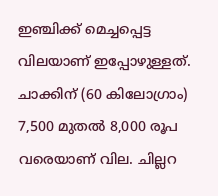ഇഞ്ചിക്ക് മെച്ചപ്പെട്ട വിലയാണ് ഇപ്പോഴുള്ളത്. ചാക്കിന് (60 കിലോഗ്രാം) 7,500 മുതല്‍ 8,000 രൂപ വരെയാണ് വില. ചില്ലറ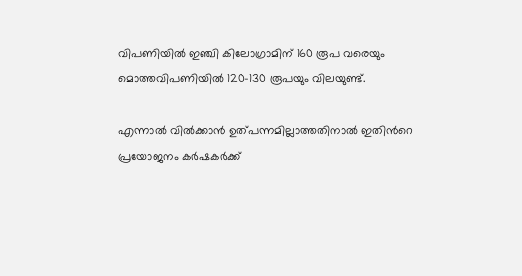വിപണിയില്‍ ഇഞ്ചി കിലോഗ്രാമിന് 160 രൂപ വരെയും മൊത്തവിപണിയില്‍ 120-130 രൂപയും വിലയുണ്ട്.

എന്നാല്‍ വില്‍ക്കാന്‍ ഉത്പന്നമില്ലാത്തതിനാല്‍ ഇതിന്‍റെ പ്രയോജനം കര്‍ഷകര്‍ക്ക്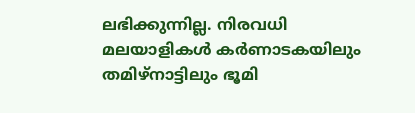ലഭിക്കുന്നില്ല. നിരവധി മലയാളികള്‍ കര്‍ണാടകയിലും തമിഴ്‌നാട്ടിലും ഭൂമി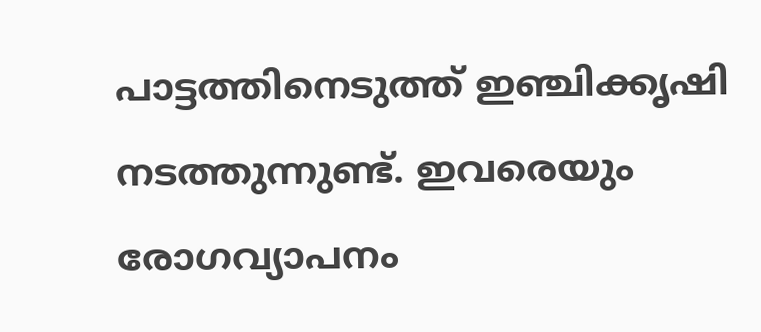പാട്ടത്തിനെടുത്ത് ഇഞ്ചിക്കൃഷി നടത്തുന്നുണ്ട്. ഇവരെയും രോഗവ്യാപനം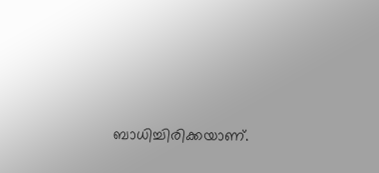ബാധിച്ചിരിക്കയാണ്.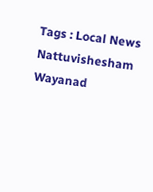Tags : Local News Nattuvishesham Wayanad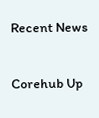Recent News

Corehub Up